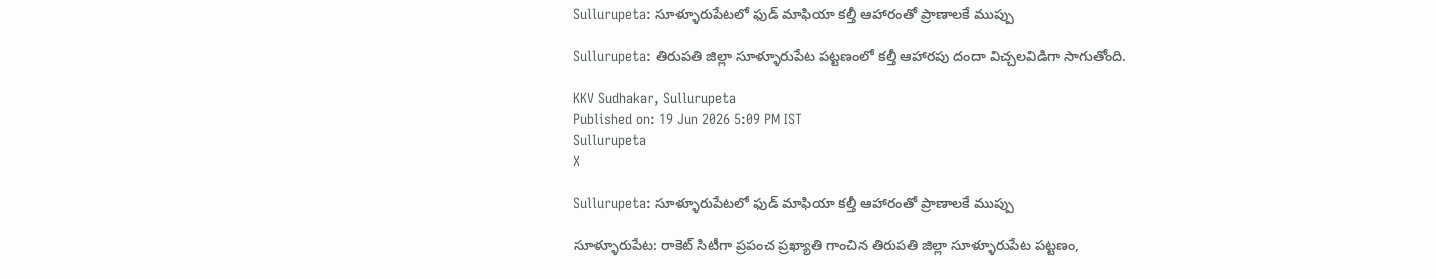Sullurupeta: సూళ్ళూరుపేటలో ఫుడ్ మాఫియా కల్తీ ఆహారంతో ప్రాణాలకే ముప్పు

Sullurupeta: తిరుపతి జిల్లా సూళ్ళూరుపేట పట్టణంలో కల్తీ ఆహారపు దందా విచ్చలవిడిగా సాగుతోంది.

KKV Sudhakar, Sullurupeta
Published on: 19 Jun 2026 5:09 PM IST
Sullurupeta
X

Sullurupeta: సూళ్ళూరుపేటలో ఫుడ్ మాఫియా కల్తీ ఆహారంతో ప్రాణాలకే ముప్పు

సూళ్ళూరుపేట: రాకెట్ సిటీగా ప్రపంచ ప్రఖ్యాతి గాంచిన తిరుపతి జిల్లా సూళ్ళూరుపేట పట్టణం,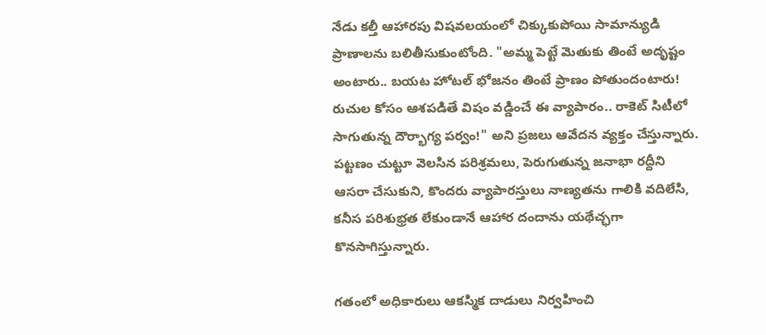నేడు కల్తీ ఆహారపు విషవలయంలో చిక్కుకుపోయి సామాన్యుడి ప్రాణాలను బలితీసుకుంటోంది. "అమ్మ పెట్టే మెతుకు తింటే అదృష్టం అంటారు.. బయట హోటల్ భోజనం తింటే ప్రాణం పోతుందంటారు! రుచుల కోసం ఆశపడితే విషం వడ్డించే ఈ వ్యాపారం.. రాకెట్ సిటీలో సాగుతున్న దౌర్భాగ్య పర్వం!" అని ప్రజలు ఆవేదన వ్యక్తం చేస్తున్నారు. పట్టణం చుట్టూ వెలసిన పరిశ్రమలు, పెరుగుతున్న జనాభా రద్దీని ఆసరా చేసుకుని, కొందరు వ్యాపారస్తులు నాణ్యతను గాలికి వదిలేసి, కనీస పరిశుభ్రత లేకుండానే ఆహార దందాను యథేచ్ఛగా కొనసాగిస్తున్నారు.

గతంలో అధికారులు ఆకస్మిక దాడులు నిర్వహించి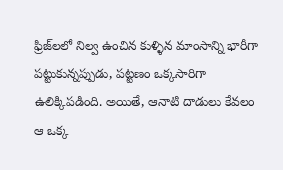ఫ్రిజ్‌లలో నిల్వ ఉంచిన కుళ్ళిన మాంసాన్ని భారీగా పట్టుకున్నప్పుడు, పట్టణం ఒక్కసారిగా ఉలిక్కిపడింది. అయితే, ఆనాటి దాడులు కేవలం ఆ ఒక్క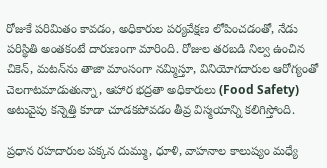రోజుకే పరిమితం కావడం, అధికారుల పర్యవేక్షణ లోపించడంతో, నేడు పరిస్థితి అంతకంటే దారుణంగా మారింది. రోజుల తరబడి నిల్వ ఉంచిన చికెన్, మటన్‌ను తాజా మాంసంగా నమ్మిస్తూ, వినియోగదారుల ఆరోగ్యంతో చెలగాటమాడుతున్నా, ఆహార భద్రతా అధికారులు (Food Safety) అటువైపు కన్నెత్తి కూడా చూడకపోవడం తీవ్ర విస్మయాన్ని కలిగిస్తోంది.

ప్రధాన రహదారుల పక్కన దుమ్ము, ధూళి, వాహనాల కాలుష్యం మధ్యే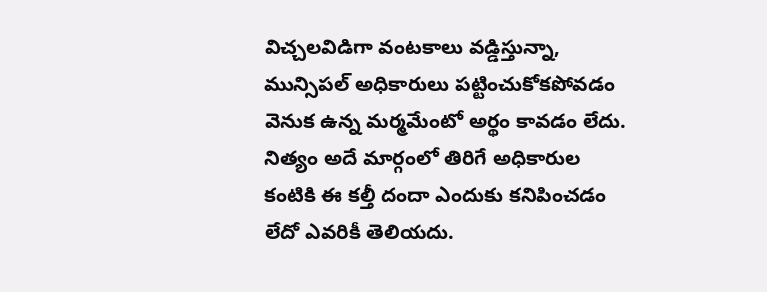విచ్చలవిడిగా వంటకాలు వడ్డిస్తున్నా, మున్సిపల్ అధికారులు పట్టించుకోకపోవడం వెనుక ఉన్న మర్మమేంటో అర్థం కావడం లేదు. నిత్యం అదే మార్గంలో తిరిగే అధికారుల కంటికి ఈ కల్తీ దందా ఎందుకు కనిపించడం లేదో ఎవరికీ తెలియదు.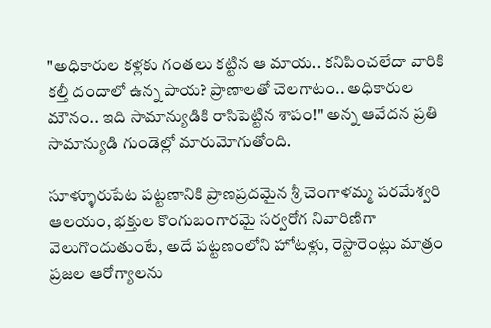"అధికారుల కళ్లకు గంతలు కట్టిన ఆ మాయ.. కనిపించలేదా వారికి కల్తీ దందాలో ఉన్న పాయ? ప్రాణాలతో చెలగాటం.. అధికారుల మౌనం.. ఇది సామాన్యుడికి రాసిపెట్టిన శాపం!" అన్న ఆవేదన ప్రతి సామాన్యుడి గుండెల్లో మారుమోగుతోంది.

సూళ్ళూరుపేట పట్టణానికి ప్రాణప్రదమైన శ్రీ చెంగాళమ్మ పరమేశ్వరి ఆలయం, భక్తుల కొంగుబంగారమై సర్వరోగ నివారిణిగా వెలుగొందుతుంటే, అదే పట్టణంలోని హోటళ్లు, రెస్టారెంట్లు మాత్రం ప్రజల ఆరోగ్యాలను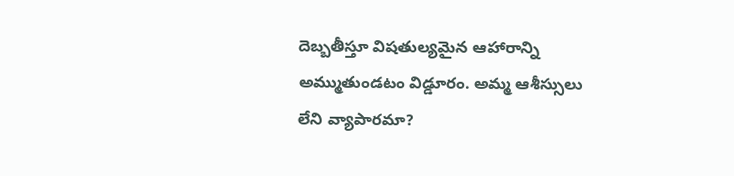దెబ్బతీస్తూ విషతుల్యమైన ఆహారాన్ని అమ్ముతుండటం విడ్డూరం. అమ్మ ఆశీస్సులు లేని వ్యాపారమా?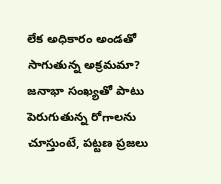లేక అధికారం అండతో సాగుతున్న అక్రమమా? జనాభా సంఖ్యతో పాటు పెరుగుతున్న రోగాలను చూస్తుంటే, పట్టణ ప్రజలు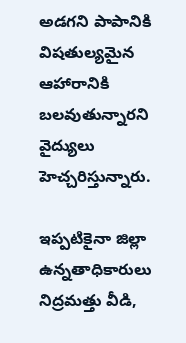అడగని పాపానికి విషతుల్యమైన ఆహారానికి బలవుతున్నారని వైద్యులు హెచ్చరిస్తున్నారు.

ఇప్పటికైనా జిల్లా ఉన్నతాధికారులు నిద్రమత్తు వీడి,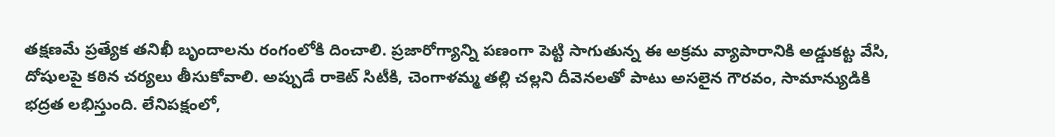తక్షణమే ప్రత్యేక తనిఖీ బృందాలను రంగంలోకి దించాలి. ప్రజారోగ్యాన్ని పణంగా పెట్టి సాగుతున్న ఈ అక్రమ వ్యాపారానికి అడ్డుకట్ట వేసి, దోషులపై కఠిన చర్యలు తీసుకోవాలి. అప్పుడే రాకెట్ సిటీకి, చెంగాళమ్మ తల్లి చల్లని దీవెనలతో పాటు అసలైన గౌరవం, సామాన్యుడికి భద్రత లభిస్తుంది. లేనిపక్షంలో,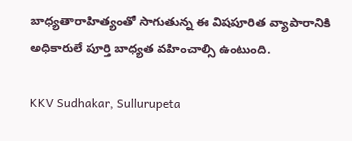బాధ్యతారాహిత్యంతో సాగుతున్న ఈ విషపూరిత వ్యాపారానికి అధికారులే పూర్తి బాధ్యత వహించాల్సి ఉంటుంది.

KKV Sudhakar, Sullurupeta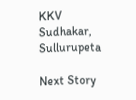KKV Sudhakar, Sullurupeta

Next Story